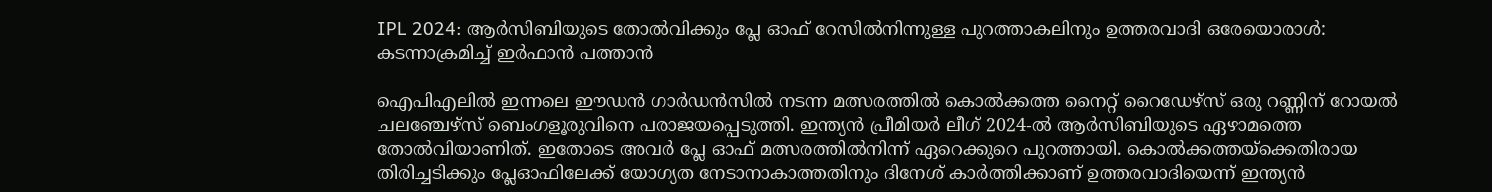IPL 2024: ആര്‍സിബിയുടെ തോല്‍വിക്കും പ്ലേ ഓഫ് റേസില്‍നിന്നുള്ള പുറത്താകലിനും ഉത്തരവാദി ഒരേയൊരാള്‍: കടന്നാക്രമിച്ച് ഇര്‍ഫാന്‍ പത്താന്‍

ഐപിഎലില്‍ ഇന്നലെ ഈഡന്‍ ഗാര്‍ഡന്‍സില്‍ നടന്ന മത്സരത്തില്‍ കൊല്‍ക്കത്ത നൈറ്റ് റൈഡേഴ്സ് ഒരു റണ്ണിന് റോയല്‍ ചലഞ്ചേഴ്സ് ബെംഗളൂരുവിനെ പരാജയപ്പെടുത്തി. ഇന്ത്യന്‍ പ്രീമിയര്‍ ലീഗ് 2024-ല്‍ ആര്‍സിബിയുടെ ഏഴാമത്തെ തോല്‍വിയാണിത്. ഇതോടെ അവര്‍ പ്ലേ ഓഫ് മത്സരത്തില്‍നിന്ന് ഏറെക്കുറെ പുറത്തായി. കൊല്‍ക്കത്തയ്ക്കെതിരായ തിരിച്ചടിക്കും പ്ലേഓഫിലേക്ക് യോഗ്യത നേടാനാകാത്തതിനും ദിനേശ് കാര്‍ത്തിക്കാണ് ഉത്തരവാദിയെന്ന് ഇന്ത്യന്‍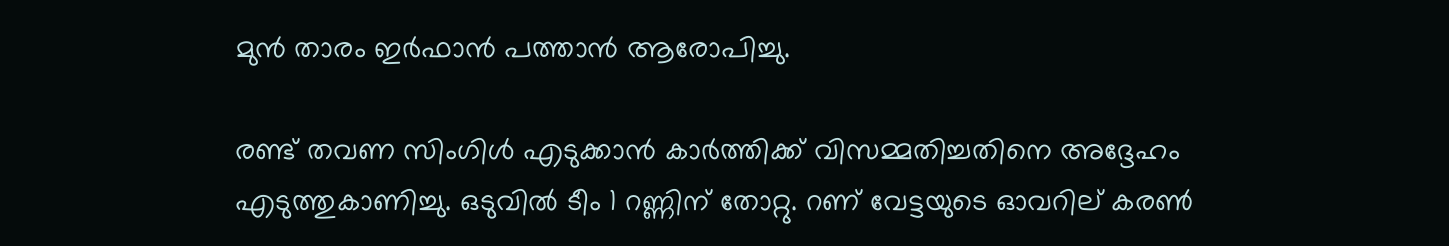മുന്‍ താരം ഇര്‍ഫാന്‍ പത്താന്‍ ആരോപിച്ചു.

രണ്ട് തവണ സിംഗിള്‍ എടുക്കാന്‍ കാര്‍ത്തിക്ക് വിസമ്മതിച്ചതിനെ അദ്ദേഹം എടുത്തുകാണിച്ചു. ഒടുവില്‍ ടീം 1 റണ്ണിന് തോറ്റു. റണ് വേട്ടയുടെ ഓവറില് കരണ്‍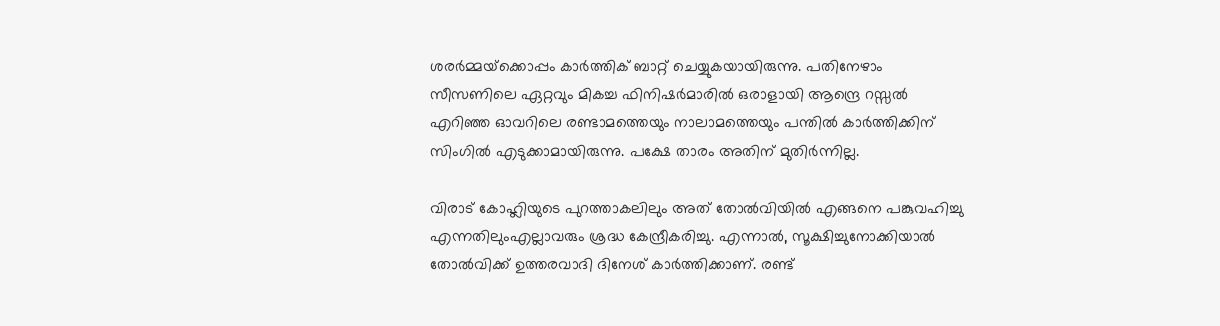ശരര്‍മ്മയ്‌ക്കൊപ്പം കാര്‍ത്തിക് ബാറ്റ് ചെയ്യുകയായിരുന്നു. പതിനേഴാം സീസണിലെ ഏറ്റവും മികച്ച ഫിനിഷര്‍മാരില്‍ ഒരാളായി ആന്ദ്രെ റസ്സല്‍ എറിഞ്ഞ ഓവറിലെ രണ്ടാമത്തെയും നാലാമത്തെയും പന്തില്‍ കാര്‍ത്തിക്കിന് സിംഗില്‍ എടുക്കാമായിരുന്നു. പക്ഷേ താരം അതിന് മുതിര്‍ന്നില്ല.

വിരാട് കോഹ്ലിയുടെ പുറത്താകലിലും അത് തോല്‍വിയില്‍ എങ്ങനെ പങ്കുവഹിച്ചു എന്നതിലുംഎല്ലാവരും ശ്രദ്ധ കേന്ദ്രീകരിച്ചു. എന്നാല്‍, സൂക്ഷിച്ചുനോക്കിയാല്‍ തോല്‍വിക്ക് ഉത്തരവാദി ദിനേശ് കാര്‍ത്തിക്കാണ്. രണ്ട്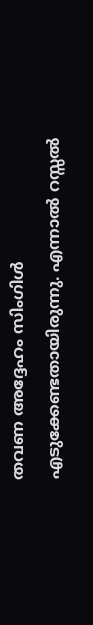തവണ അദ്ദേഹം സിംഗിള്‍ എടുക്കേണ്ടതായിരുന്നു. എന്നാല്‍ റസ്സല്‍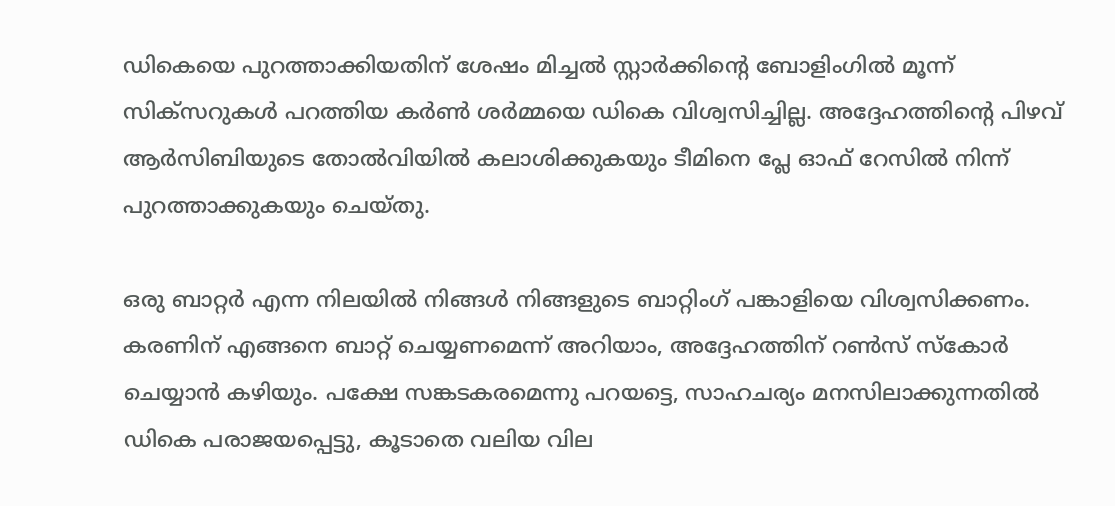ഡികെയെ പുറത്താക്കിയതിന് ശേഷം മിച്ചല്‍ സ്റ്റാര്‍ക്കിന്റെ ബോളിംഗില്‍ മൂന്ന് സിക്‌സറുകള്‍ പറത്തിയ കര്‍ണ്‍ ശര്‍മ്മയെ ഡികെ വിശ്വസിച്ചില്ല. അദ്ദേഹത്തിന്റെ പിഴവ് ആര്‍സിബിയുടെ തോല്‍വിയില്‍ കലാശിക്കുകയും ടീമിനെ പ്ലേ ഓഫ് റേസില്‍ നിന്ന് പുറത്താക്കുകയും ചെയ്തു.

ഒരു ബാറ്റര്‍ എന്ന നിലയില്‍ നിങ്ങള്‍ നിങ്ങളുടെ ബാറ്റിംഗ് പങ്കാളിയെ വിശ്വസിക്കണം. കരണിന് എങ്ങനെ ബാറ്റ് ചെയ്യണമെന്ന് അറിയാം, അദ്ദേഹത്തിന് റണ്‍സ് സ്‌കോര്‍ ചെയ്യാന്‍ കഴിയും. പക്ഷേ സങ്കടകരമെന്നു പറയട്ടെ, സാഹചര്യം മനസിലാക്കുന്നതില്‍ ഡികെ പരാജയപ്പെട്ടു, കൂടാതെ വലിയ വില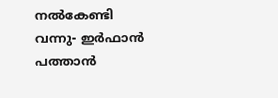നല്‍കേണ്ടി വന്നു- ഇര്‍ഫാന്‍ പത്താന്‍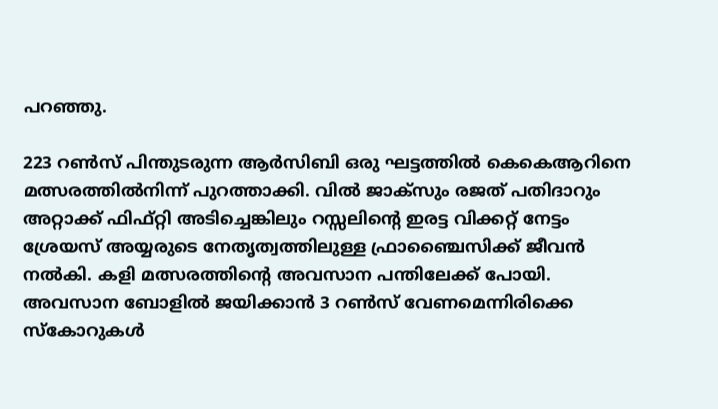പറഞ്ഞു.

223 റണ്‍സ് പിന്തുടരുന്ന ആര്‍സിബി ഒരു ഘട്ടത്തില്‍ കെകെആറിനെ മത്സരത്തില്‍നിന്ന് പുറത്താക്കി. വില്‍ ജാക്‌സും രജത് പതിദാറും അറ്റാക്ക് ഫിഫ്റ്റി അടിച്ചെങ്കിലും റസ്സലിന്റെ ഇരട്ട വിക്കറ്റ് നേട്ടം ശ്രേയസ് അയ്യരുടെ നേതൃത്വത്തിലുള്ള ഫ്രാഞ്ചൈസിക്ക് ജീവന്‍ നല്‍കി. കളി മത്സരത്തിന്റെ അവസാന പന്തിലേക്ക് പോയി. അവസാന ബോളില്‍ ജയിക്കാന്‍ 3 റണ്‍സ് വേണമെന്നിരിക്കെ സ്‌കോറുകള്‍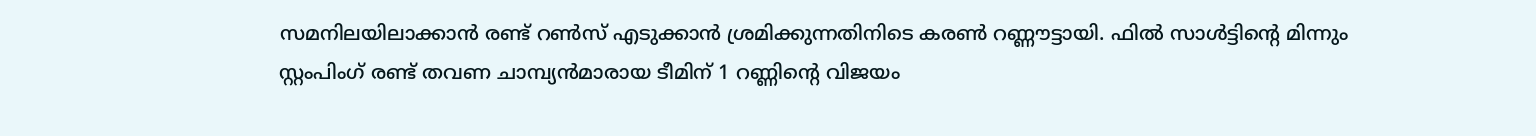സമനിലയിലാക്കാന്‍ രണ്ട് റണ്‍സ് എടുക്കാന്‍ ശ്രമിക്കുന്നതിനിടെ കരണ്‍ റണ്ണൗട്ടായി. ഫില്‍ സാള്‍ട്ടിന്റെ മിന്നും സ്റ്റംപിംഗ് രണ്ട് തവണ ചാമ്പ്യന്‍മാരായ ടീമിന് 1 റണ്ണിന്റെ വിജയം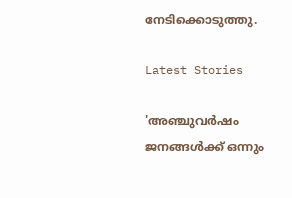നേടിക്കൊടുത്തു.

Latest Stories

'അഞ്ചുവർഷം ജനങ്ങൾക്ക് ഒന്നും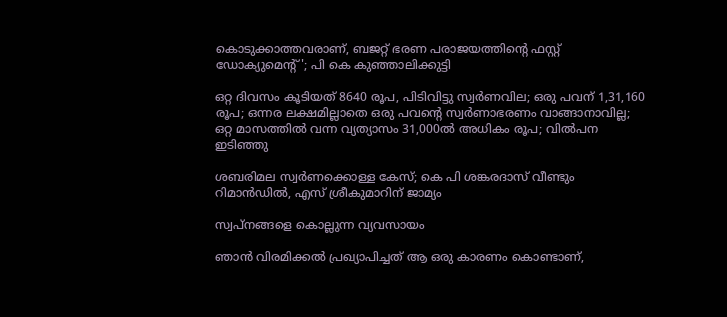കൊടുക്കാത്തവരാണ്, ബജറ്റ് ഭരണ പരാജയത്തിന്റെ ഫസ്റ്റ് ഡോക്യുമെന്റ്'; പി കെ കുഞ്ഞാലിക്കുട്ടി

ഒറ്റ ദിവസം കൂടിയത് 8640 രൂപ, പിടിവിട്ടു സ്വര്‍ണവില; ഒരു പവന് 1,31,160 രൂപ; ഒന്നര ലക്ഷമില്ലാതെ ഒരു പവന്റെ സ്വര്‍ണാഭരണം വാങ്ങാനാവില്ല; ഒറ്റ മാസത്തില്‍ വന്ന വ്യത്യാസം 31,000ല്‍ അധികം രൂപ; വില്‍പന ഇടിഞ്ഞു

ശബരിമല സ്വർണക്കൊള്ള കേസ്; കെ പി ശങ്കരദാസ് വീണ്ടും റിമാൻഡിൽ, എസ് ശ്രീകുമാറിന് ജാമ്യം

സ്വപ്നങ്ങളെ കൊല്ലുന്ന വ്യവസായം

ഞാൻ വിരമിക്കൽ പ്രഖ്യാപിച്ചത് ആ ഒരു കാരണം കൊണ്ടാണ്,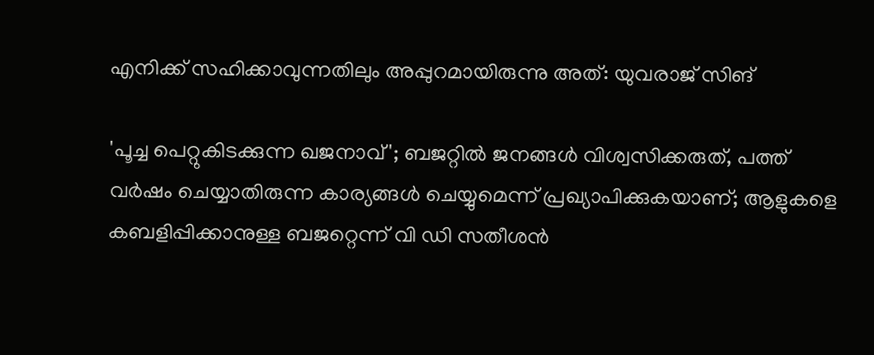എനിക്ക് സഹിക്കാവുന്നതിലും അപ്പുറമായിരുന്നു അത്: യുവരാജ് സിങ്

'പൂച്ച പെറ്റുകിട‌ക്കുന്ന ഖജനാവ്'; ബജറ്റിൽ ജനങ്ങൾ വിശ്വസിക്കരുത്, പത്ത് വർഷം ചെയ്യാതിരുന്ന കാര്യങ്ങൾ ചെയ്യുമെന്ന് പ്രഖ്യാപിക്കുകയാണ്; ആളുകളെ കബളിപ്പിക്കാനുള്ള ബജറ്റെന്ന് വി ഡി സതീശൻ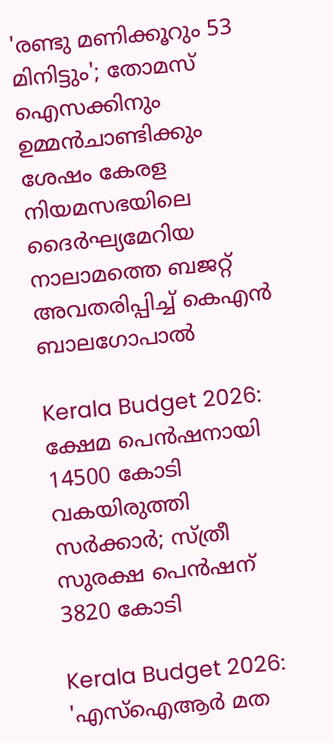'രണ്ടു മണിക്കൂറും 53 മിനിട്ടും'; തോമസ് ഐസക്കിനും ഉമ്മൻചാണ്ടിക്കും ശേഷം കേരള നിയമസഭയിലെ ദൈര്‍ഘ്യമേറിയ നാലാമത്തെ ബജറ്റ് അവതരിപ്പിച്ച് കെഎൻ ബാലഗോപാൽ

Kerala Budget 2026: ക്ഷേമ പെൻഷനായി 14500 കോടി വകയിരുത്തി സർക്കാർ; സ്ത്രീ സുരക്ഷ പെൻഷന് 3820 കോടി

Kerala Budget 2026: 'എസ്ഐആർ മത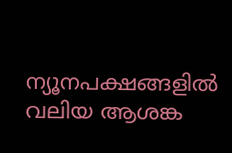ന്യൂനപക്ഷങ്ങളിൽ വലിയ ആശങ്ക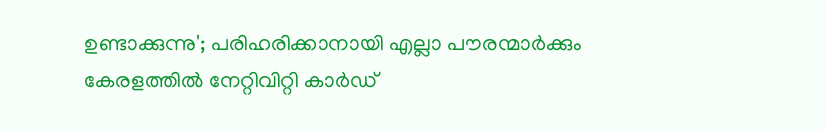ഉണ്ടാക്കുന്നു'; പരിഹരിക്കാനായി എല്ലാ പൗരന്മാർക്കും കേരളത്തിൽ നേറ്റിവിറ്റി കാർഡ്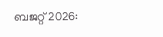ബജറ്റ് 2026: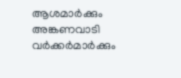ആശമാർക്കും അങ്കണവാടി വർക്കർമാർക്കും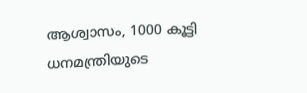ആശ്വാസം, 1000 കൂട്ടി ധനമന്ത്രിയുടെ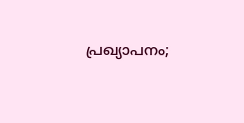പ്രഖ്യാപനം;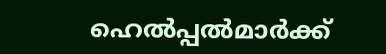ഹെൽപ്പൽമാർക്ക്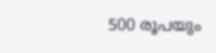500 രൂപയും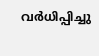വർധിപ്പിച്ചു